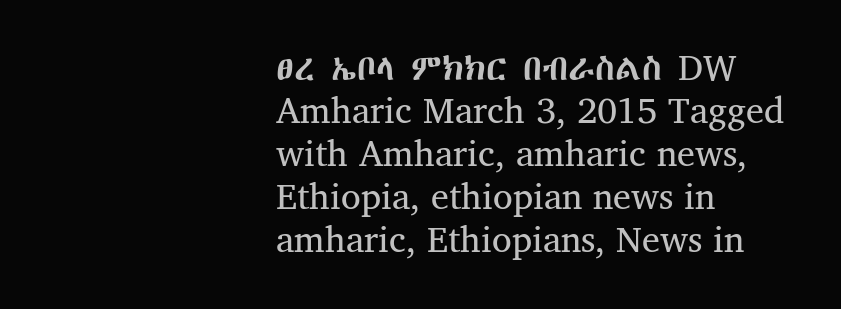ፀረ ኤቦላ ምክክር በብራስልስ DW Amharic March 3, 2015 Tagged with Amharic, amharic news, Ethiopia, ethiopian news in amharic, Ethiopians, News in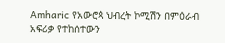Amharic የአውሮጳ ህብረት ኮሚሽን በምዕራብ አፍሪቃ የተከሰተውን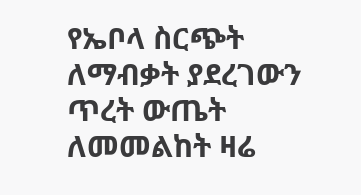የኤቦላ ስርጭት ለማብቃት ያደረገውን ጥረት ውጤት ለመመልከት ዛሬ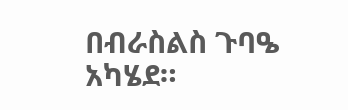በብራስልስ ጉባዔ አካሄደ።